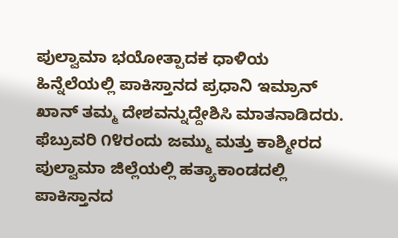ಪುಲ್ವಾಮಾ ಭಯೋತ್ಪಾದಕ ಧಾಳಿಯ ಹಿನ್ನೆಲೆಯಲ್ಲಿ ಪಾಕಿಸ್ತಾನದ ಪ್ರಧಾನಿ ಇಮ್ರಾನ್ ಖಾನ್ ತಮ್ಮ ದೇಶವನ್ನುದ್ದೇಶಿಸಿ ಮಾತನಾಡಿದರು.
ಫೆಬ್ರುವರಿ ೧೪ರಂದು ಜಮ್ಮು ಮತ್ತು ಕಾಶ್ಮೀರದ ಪುಲ್ವಾಮಾ ಜಿಲ್ಲೆಯಲ್ಲಿ ಹತ್ಯಾಕಾಂಡದಲ್ಲಿ ಪಾಕಿಸ್ತಾನದ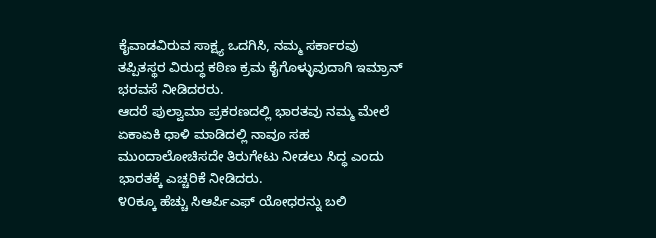ಕೈವಾಡವಿರುವ ಸಾಕ್ಷ್ಯ ಒದಗಿಸಿ, ನಮ್ಮ ಸರ್ಕಾರವು ತಪ್ಪಿತಸ್ಥರ ವಿರುದ್ಧ ಕಠಿಣ ಕ್ರಮ ಕೈಗೊಳ್ಳುವುದಾಗಿ ಇಮ್ರಾನ್ ಭರವಸೆ ನೀಡಿದರರು.
ಆದರೆ ಪುಲ್ವಾಮಾ ಪ್ರಕರಣದಲ್ಲಿ ಭಾರತವು ನಮ್ಮ ಮೇಲೆ ಏಕಾಏಕಿ ಧಾಳಿ ಮಾಡಿದಲ್ಲಿ ನಾವೂ ಸಹ ಮುಂದಾಲೋಚಿಸದೇ ತಿರುಗೇಟು ನೀಡಲು ಸಿದ್ಧ ಎಂದು ಭಾರತಕ್ಕೆ ಎಚ್ಚರಿಕೆ ನೀಡಿದರು.
೪೦ಕ್ಕೂ ಹೆಚ್ಚು ಸಿಆರ್ಪಿಎಫ್ ಯೋಧರನ್ನು ಬಲಿ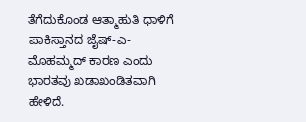ತೆಗೆದುಕೊಂಡ ಆತ್ಮಾಹುತಿ ಧಾಳಿಗೆ ಪಾಕಿಸ್ತಾನದ ಜೈಷ್-ಎ-ಮೊಹಮ್ಮದ್ ಕಾರಣ ಎಂದು ಭಾರತವು ಖಡಾಖಂಡಿತವಾಗಿ ಹೇಳಿದೆ.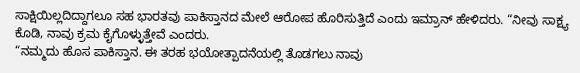ಸಾಕ್ಷಿಯಿಲ್ಲದಿದ್ದಾಗಲೂ ಸಹ ಭಾರತವು ಪಾಕಿಸ್ತಾನದ ಮೇಲೆ ಆರೋಪ ಹೊರಿಸುತ್ತಿದೆ ಎಂದು ಇಮ್ರಾನ್ ಹೇಳಿದರು. “ನೀವು ಸಾಕ್ಷ್ಯ ಕೊಡಿ, ನಾವು ಕ್ರಮ ಕೈಗೊಳ್ಳುತ್ತೇವೆ ಎಂದರು.
“ನಮ್ಮದು ಹೊಸ ಪಾಕಿಸ್ತಾನ. ಈ ತರಹ ಭಯೋತ್ಪಾದನೆಯಲ್ಲಿ ತೊಡಗಲು ನಾವು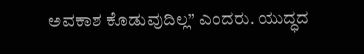ಅವಕಾಶ ಕೊಡುವುದಿಲ್ಲ” ಎಂದರು. ಯುದ್ಧದ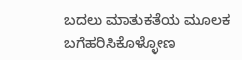ಬದಲು ಮಾತುಕತೆಯ ಮೂಲಕ ಬಗೆಹರಿಸಿಕೊಳ್ಳೋಣ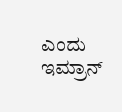ಎಂದು ಇಮ್ರಾನ್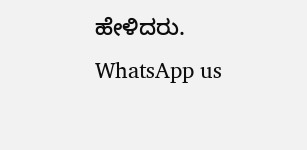ಹೇಳಿದರು.
WhatsApp us